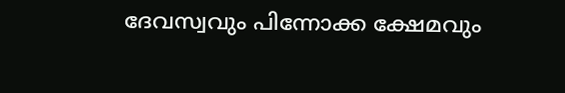ദേവസ്വവും പിന്നോക്ക ക്ഷേമവും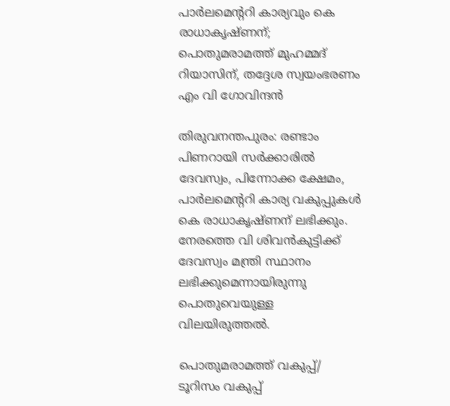പാര്‍ലമെന്ററി കാര്യവും കെ രാധാകൃഷ്ണന്; പൊതുമരാമത്ത് മുഹമ്മദ് റിയാസിന്, തദ്ദേശ സ്വയംഭരണം എം വി ഗോവിന്ദൻ

തിരുവനന്തപുരം: രണ്ടാം പിണറായി സര്‍ക്കാരില്‍ ദേവസ്വം, പിന്നോക്ക ക്ഷേമം, പാര്‍ലമെന്ററി കാര്യ വകുപ്പുകള്‍ കെ രാധാകൃഷ്ണന് ലഭിക്കും. നേരത്തെ വി ശിവന്‍കുട്ടിക്ക് ദേവസ്വം മന്ത്രി സ്ഥാനം ലഭിക്കുമെന്നായിരുന്നു പൊതുവെയുള്ള വിലയിരുത്തല്‍.

പൊതുമരാമത്ത് വകുപ്പ്/ ടൂറിസം വകുപ്പ്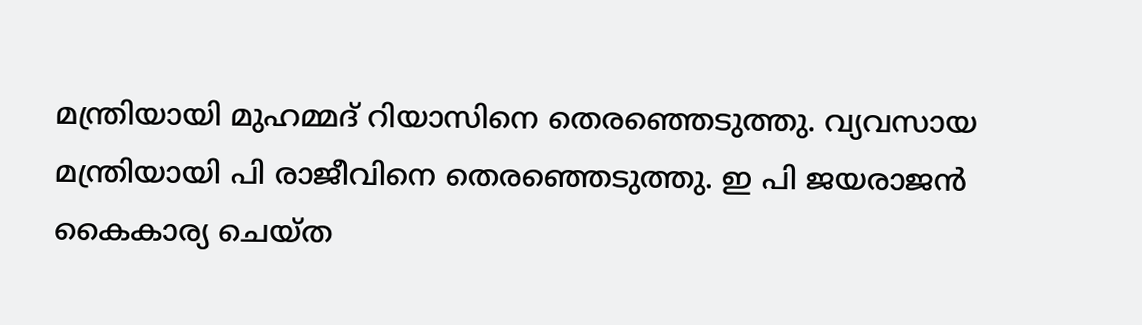മന്ത്രിയായി മുഹമ്മദ് റിയാസിനെ തെരഞ്ഞെടുത്തു. വ്യവസായ മന്ത്രിയായി പി രാജീവിനെ തെരഞ്ഞെടുത്തു. ഇ പി ജയരാജന്‍ കൈകാര്യ ചെയ്ത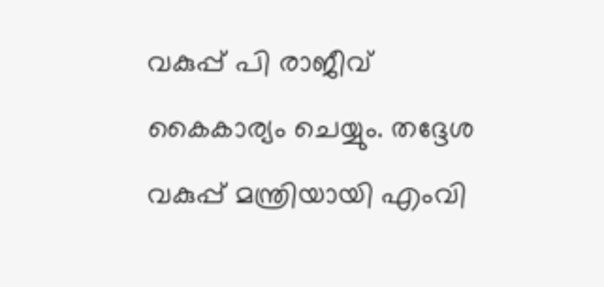വകുപ്പ് പി രാജീവ് കൈകാര്യം ചെയ്യും. തദ്ദേശ വകുപ്പ് മന്ത്രിയായി എംവി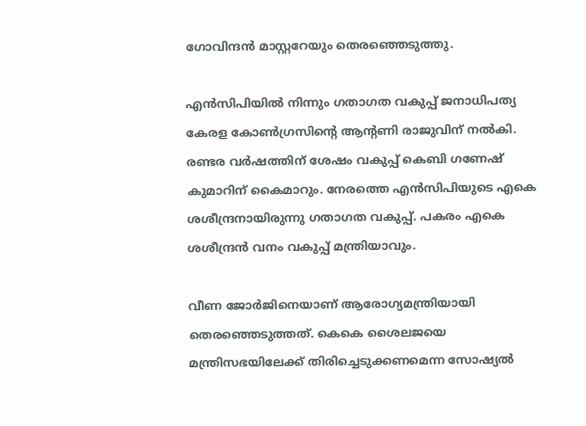ഗോവിന്ദന്‍ മാസ്റ്ററേയും തെരഞ്ഞെടുത്തു.

എന്‍സിപിയില്‍ നിന്നും ഗതാഗത വകുപ്പ് ജനാധിപത്യ കേരള കോണ്‍ഗ്രസിന്റെ ആന്റണി രാജുവിന് നല്‍കി. രണ്ടര വര്‍ഷത്തിന് ശേഷം വകുപ്പ് കെബി ഗണേഷ് കുമാറിന് കൈമാറും. നേരത്തെ എന്‍സിപിയുടെ എകെ ശശീന്ദ്രനായിരുന്നു ഗതാഗത വകുപ്പ്. പകരം എകെ ശശീന്ദ്രന്‍ വനം വകുപ്പ് മന്ത്രിയാവും.

വീണ ജോര്‍ജിനെയാണ് ആരോഗ്യമന്ത്രിയായി തെരഞ്ഞെടുത്തത്. കെകെ ശൈലജയെ മന്ത്രിസഭയിലേക്ക് തിരിച്ചെടുക്കണമെന്ന സോഷ്യല്‍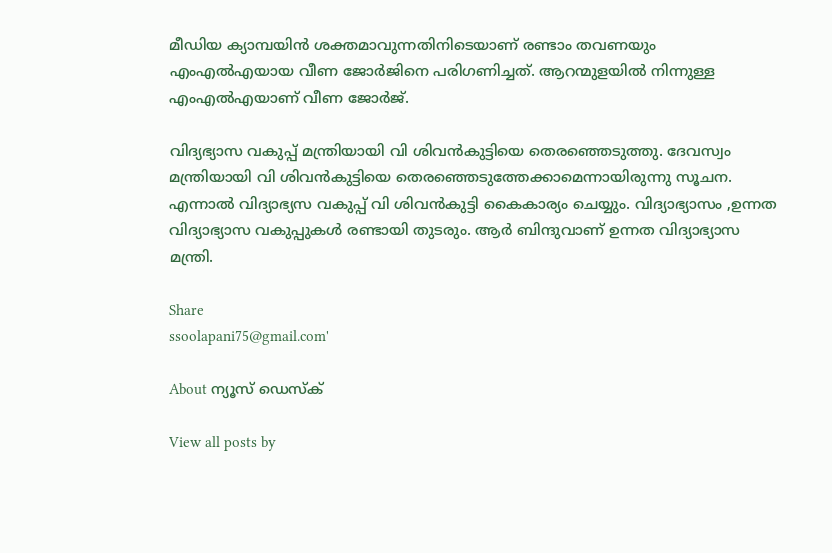മീഡിയ ക്യാമ്പയിന്‍ ശക്തമാവുന്നതിനിടെയാണ് രണ്ടാം തവണയും എംഎല്‍എയായ വീണ ജോര്‍ജിനെ പരിഗണിച്ചത്. ആറന്മുളയില്‍ നിന്നുള്ള എംഎല്‍എയാണ് വീണ ജോര്‍ജ്.

വിദ്യഭ്യാസ വകുപ്പ് മന്ത്രിയായി വി ശിവന്‍കുട്ടിയെ തെരഞ്ഞെടുത്തു. ദേവസ്വം മന്ത്രിയായി വി ശിവന്‍കുട്ടിയെ തെരഞ്ഞെടുത്തേക്കാമെന്നായിരുന്നു സൂചന. എന്നാല്‍ വിദ്യാഭ്യസ വകുപ്പ് വി ശിവന്‍കുട്ടി കൈകാര്യം ചെയ്യും. വിദ്യാഭ്യാസം ,ഉന്നത വിദ്യാഭ്യാസ വകുപ്പുകള്‍ രണ്ടായി തുടരും. ആര്‍ ബിന്ദുവാണ് ഉന്നത വിദ്യാഭ്യാസ മന്ത്രി.

Share
ssoolapani75@gmail.com'

About ന്യൂസ് ഡെസ്ക്

View all posts by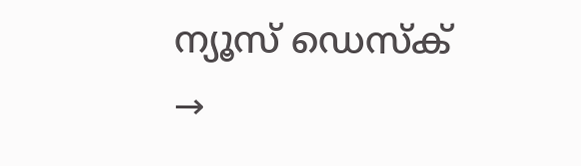ന്യൂസ് ഡെസ്ക് →